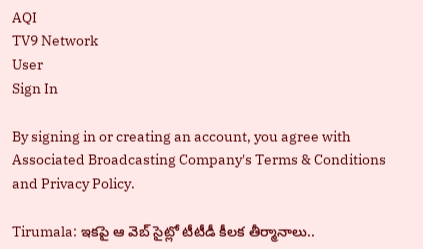AQI
TV9 Network
User
Sign In

By signing in or creating an account, you agree with Associated Broadcasting Company's Terms & Conditions and Privacy Policy.

Tirumala: ఇకపై ఆ వెబ్ సైట్లో టీటీడీ కీలక తీర్మానాలు..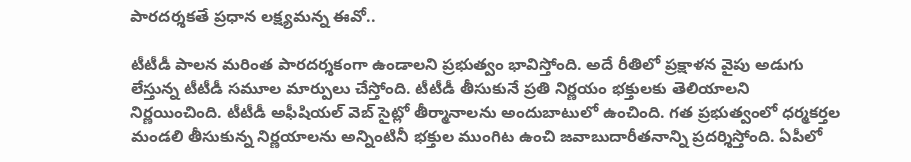పారదర్శకతే ప్రధాన లక్ష్యమన్న ఈవో..

టీటీడీ పాలన మరింత పారదర్శకంగా ఉండాలని ప్రభుత్వం భావిస్తోంది. అదే రీతిలో ప్రక్షాళన వైపు అడుగు లేస్తున్న టీటీడీ సమూల మార్పులు చేస్తోంది. టీటీడీ తీసుకునే ప్రతి నిర్ణయం భక్తులకు తెలియాలని నిర్ణయించింది. టీటీడీ అఫీషియల్ వెబ్ సైట్లో తీర్మానాలను అందుబాటులో ఉంచింది. గత ప్రభుత్వంలో ధర్మకర్తల మండలి తీసుకున్న నిర్ణయాలను అన్నింటినీ భక్తుల ముంగిట ఉంచి జవాబుదారీతనాన్ని ప్రదర్శిస్తోంది. ఏపీలో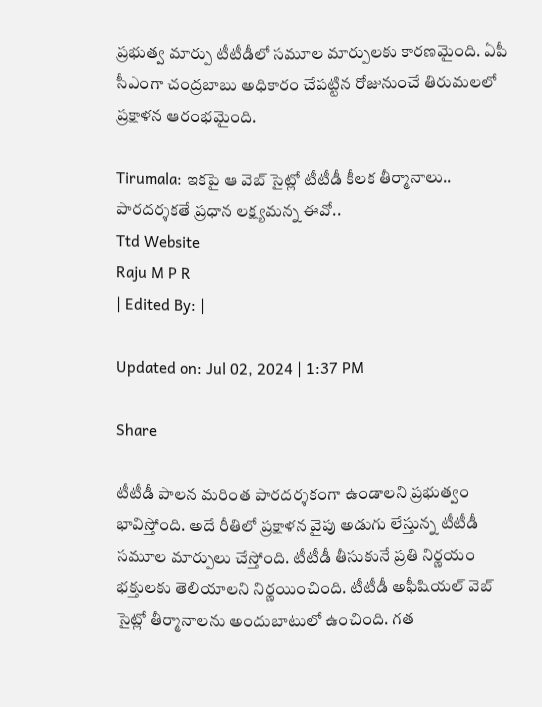ప్రభుత్వ మార్పు టీటీడీలో సమూల మార్పులకు కారణమైంది. ఏపీ సీఎంగా చంద్రబాబు అధికారం చేపట్టిన రోజునుంచే తిరుమలలో ప్రక్షాళన ఆరంభమైంది.

Tirumala: ఇకపై ఆ వెబ్ సైట్లో టీటీడీ కీలక తీర్మానాలు.. పారదర్శకతే ప్రధాన లక్ష్యమన్న ఈవో..
Ttd Website
Raju M P R
| Edited By: |

Updated on: Jul 02, 2024 | 1:37 PM

Share

టీటీడీ పాలన మరింత పారదర్శకంగా ఉండాలని ప్రభుత్వం భావిస్తోంది. అదే రీతిలో ప్రక్షాళన వైపు అడుగు లేస్తున్న టీటీడీ సమూల మార్పులు చేస్తోంది. టీటీడీ తీసుకునే ప్రతి నిర్ణయం భక్తులకు తెలియాలని నిర్ణయించింది. టీటీడీ అఫీషియల్ వెబ్ సైట్లో తీర్మానాలను అందుబాటులో ఉంచింది. గత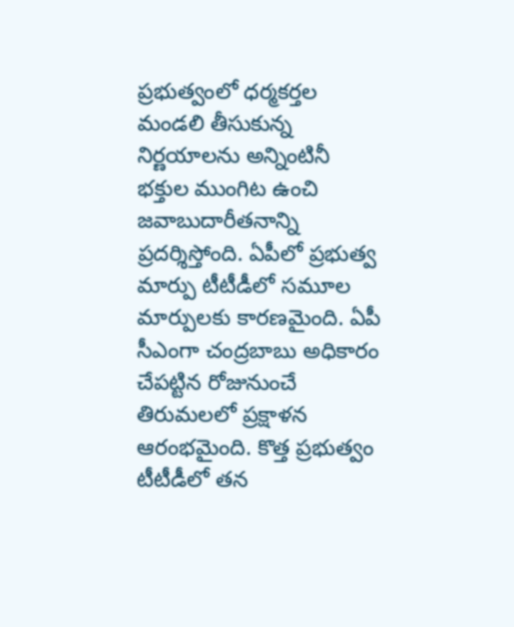ప్రభుత్వంలో ధర్మకర్తల మండలి తీసుకున్న నిర్ణయాలను అన్నింటినీ భక్తుల ముంగిట ఉంచి జవాబుదారీతనాన్ని ప్రదర్శిస్తోంది. ఏపీలో ప్రభుత్వ మార్పు టీటీడీలో సమూల మార్పులకు కారణమైంది. ఏపీ సీఎంగా చంద్రబాబు అధికారం చేపట్టిన రోజునుంచే తిరుమలలో ప్రక్షాళన ఆరంభమైంది. కొత్త ప్రభుత్వం టీటీడీలో తన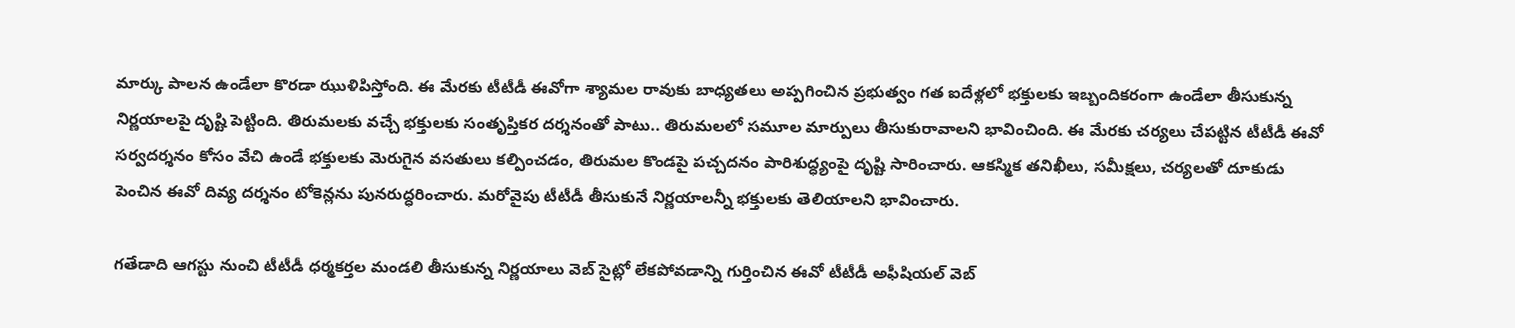మార్కు పాలన ఉండేలా కొరడా ఝుళిపిస్తోంది. ఈ మేరకు టీటీడీ ఈవోగా శ్యామల రావుకు బాధ్యతలు అప్పగించిన ప్రభుత్వం గత ఐదేళ్లలో భక్తులకు ఇబ్బందికరంగా ఉండేలా తీసుకున్న నిర్ణయాలపై దృష్టి పెట్టింది. తిరుమలకు వచ్చే భక్తులకు సంతృప్తికర దర్శనంతో పాటు.. తిరుమలలో సమూల మార్పులు తీసుకురావాలని భావించింది. ఈ మేరకు చర్యలు చేపట్టిన టీటీడీ ఈవో సర్వదర్శనం కోసం వేచి ఉండే భక్తులకు మెరుగైన వసతులు కల్పించడం, తిరుమల కొండపై పచ్చదనం పారిశుద్ధ్యంపై దృష్టి సారించారు. ఆకస్మిక తనిఖీలు, సమీక్షలు, చర్యలతో దూకుడు పెంచిన ఈవో దివ్య దర్శనం టోకెన్లను పునరుద్ధరించారు. మరోవైపు టీటీడీ తీసుకునే నిర్ణయాలన్నీ భక్తులకు తెలియాలని భావించారు.

గతేడాది ఆగస్టు నుంచి టీటీడీ ధర్మకర్తల మండలి తీసుకున్న నిర్ణయాలు వెబ్ సైట్లో లేకపోవడాన్ని గుర్తించిన ఈవో టీటీడీ అఫీషియల్ వెబ్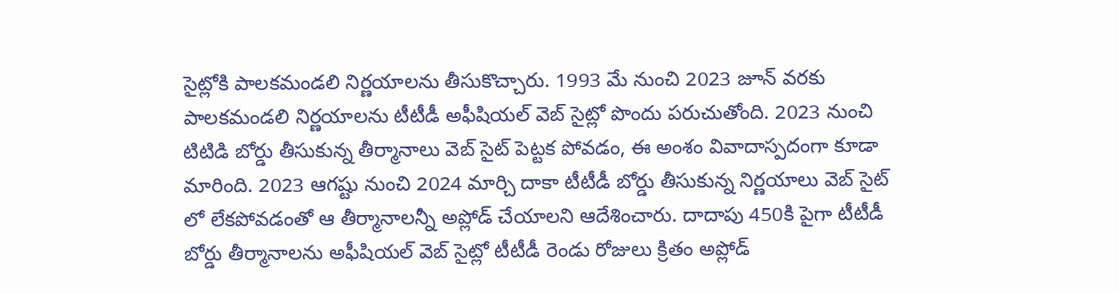సైట్లోకి పాలకమండలి నిర్ణయాలను తీసుకొచ్చారు. 1993 మే నుంచి 2023 జూన్ వరకు పాలకమండలి నిర్ణయాలను టీటీడీ అఫీషియల్ వెబ్ సైట్లో పొందు పరుచుతోంది. 2023 నుంచి టిటిడి బోర్డు తీసుకున్న తీర్మానాలు వెబ్ సైట్ పెట్టక పోవడం, ఈ అంశం వివాదాస్పదంగా కూడా మారింది. 2023 ఆగష్టు నుంచి 2024 మార్చి దాకా టీటీడీ బోర్డు తీసుకున్న నిర్ణయాలు వెబ్ సైట్ లో లేకపోవడంతో ఆ తీర్మానాలన్నీ అప్లోడ్ చేయాలని ఆదేశించారు. దాదాపు 450కి పైగా టీటీడీ బోర్డు తీర్మానాలను అఫీషియల్ వెబ్ సైట్లో టీటీడీ రెండు రోజులు క్రితం అప్లోడ్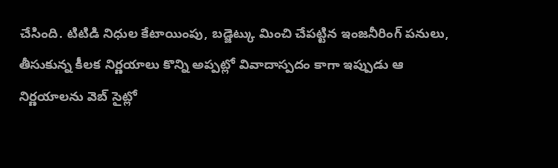చేసింది. టిటిడి నిధుల కేటాయింపు, బడ్జెట్కు మించి చేపట్టిన ఇంజనీరింగ్ పనులు, తీసుకున్న కీలక నిర్ణయాలు కొన్ని అప్పట్లో వివాదాస్పదం కాగా ఇప్పుడు ఆ నిర్ణయాలను వెబ్ సైట్లో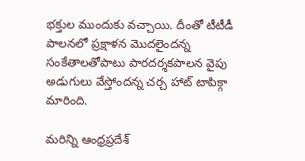భక్తుల ముందుకు వచ్చాయి. దీంతో టీటీడీ పాలనలో ప్రక్షాళన మొదలైందన్న సంకేతాలతోపాటు పారదర్శకపాలన వైపు అడుగులు వేస్తోందన్న చర్చ హాట్ టాపిక్గా మారింది.

మరిన్ని ఆంధ్రప్రదేశ్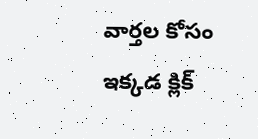వార్తల కోసం ఇక్కడ క్లిక్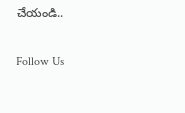చేయండి..

Follow Us